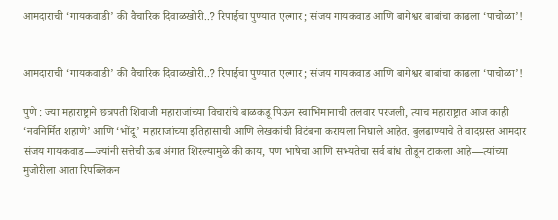आमदाराची ‘गायकवाडी’ की वैचारिक दिवाळखोरी..? रिपाईचा पुण्यात एल्गार ; संजय गायकवाड आणि बागेश्वर बाबांचा काढला ‘पाचोळा’!


आमदाराची ‘गायकवाडी’ की वैचारिक दिवाळखोरी..? रिपाईचा पुण्यात एल्गार ; संजय गायकवाड आणि बागेश्वर बाबांचा काढला ‘पाचोळा’!

पुणे : ज्या महाराष्ट्राने छत्रपती शिवाजी महाराजांच्या विचारांचे बाळकडू पिऊन स्वाभिमानाची तलवार परजली, त्याच महाराष्ट्रात आज काही ‘नवनिर्मित शहाणे’ आणि ‘भोंदू’ महाराजांच्या इतिहासाची आणि लेखकांची विटंबना करायला निघाले आहेत. बुलढाण्याचे ते वादग्रस्त आमदार संजय गायकवाड—ज्यांनी सत्तेची ऊब अंगात शिरल्यामुळे की काय, पण भाषेचा आणि सभ्यतेचा सर्व बांध तोडून टाकला आहे—त्यांच्या मुजोरीला आता रिपब्लिकन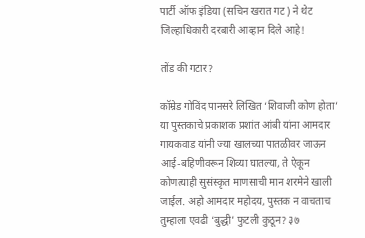पार्टी ऑफ इंडिया (सचिन खरात गट) ने थेट जिल्हाधिकारी दरबारी आव्हान दिले आहे!

तोंड की गटार?

कॉम्रेड गोविंद पानसरे लिखित ‘शिवाजी कोण होता’ या पुस्तकाचे प्रकाशक प्रशांत आंबी यांना आमदार गायकवाड यांनी ज्या खालच्या पातळीवर जाऊन आई-बहिणीवरून शिव्या घातल्या, ते ऐकून कोणत्याही सुसंस्कृत माणसाची मान शरमेने खाली जाईल. अहो आमदार महोदय, पुस्तक न वाचताच तुम्हाला एवढी ‘बुद्धी’ फुटली कुठून? ३७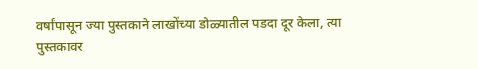वर्षांपासून ज्या पुस्तकाने लाखोंच्या डोळ्यातील पडदा दूर केला, त्या पुस्तकावर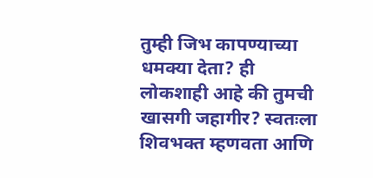तुम्ही जिभ कापण्याच्या धमक्या देता? ही लोकशाही आहे की तुमची खासगी जहागीर? स्वतःला शिवभक्त म्हणवता आणि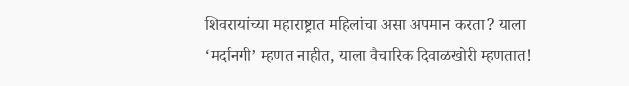शिवरायांच्या महाराष्ट्रात महिलांचा असा अपमान करता? याला ‘मर्दानगी’ म्हणत नाहीत, याला वैचारिक दिवाळखोरी म्हणतात!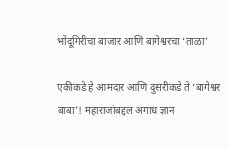भोंदूगिरीचा बाजार आणि बागेश्वरचा ‘ताळा’

एकीकडे हे आमदार आणि दुसरीकडे ते ‘बागेश्वर बाबा’! महाराजांबद्दल अगाध ज्ञान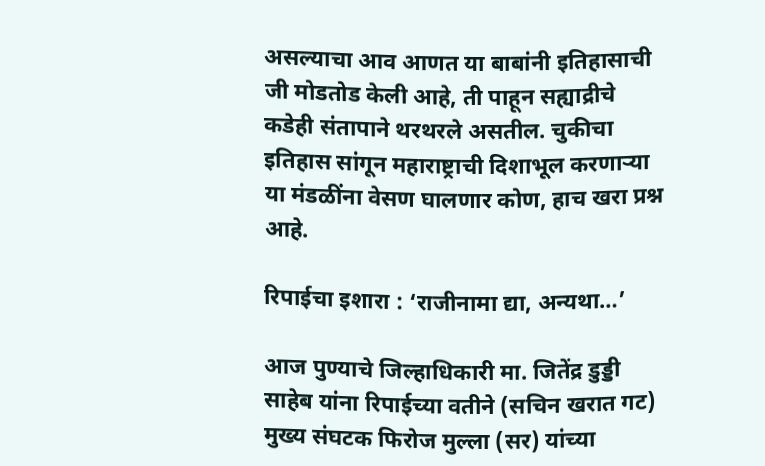असल्याचा आव आणत या बाबांनी इतिहासाची जी मोडतोड केली आहे, ती पाहून सह्याद्रीचे कडेही संतापाने थरथरले असतील. चुकीचा इतिहास सांगून महाराष्ट्राची दिशाभूल करणाऱ्या या मंडळींना वेसण घालणार कोण, हाच खरा प्रश्न आहे.

रिपाईचा इशारा : ‘राजीनामा द्या, अन्यथा…’

आज पुण्याचे जिल्हाधिकारी मा. जितेंद्र डुड्डी साहेब यांना रिपाईच्या वतीने (सचिन खरात गट) मुख्य संघटक फिरोज मुल्ला (सर) यांच्या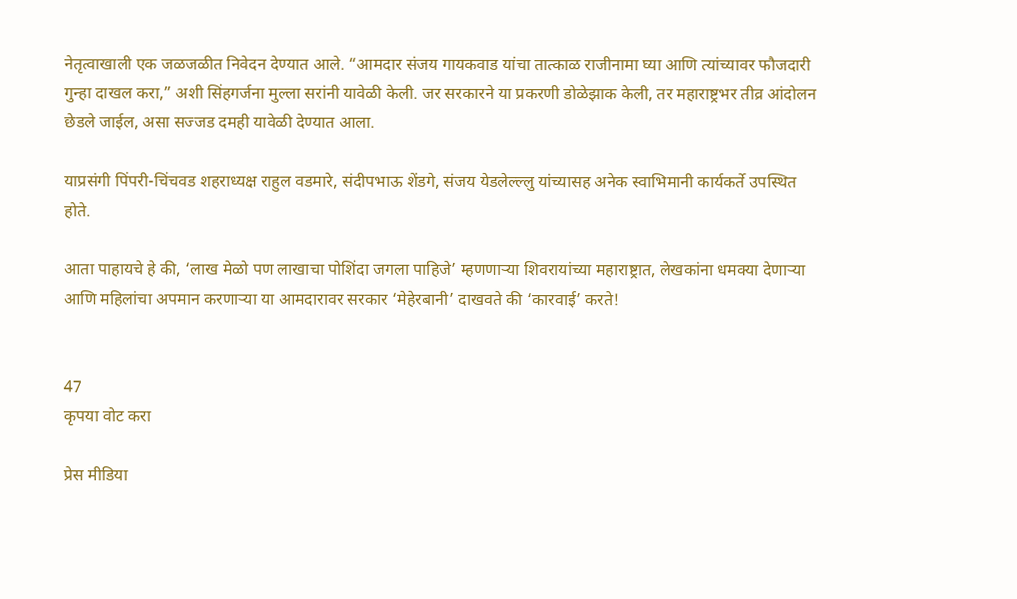नेतृत्वाखाली एक जळजळीत निवेदन देण्यात आले. “आमदार संजय गायकवाड यांचा तात्काळ राजीनामा घ्या आणि त्यांच्यावर फौजदारी गुन्हा दाखल करा,” अशी सिंहगर्जना मुल्ला सरांनी यावेळी केली. जर सरकारने या प्रकरणी डोळेझाक केली, तर महाराष्ट्रभर तीव्र आंदोलन छेडले जाईल, असा सज्जड दमही यावेळी देण्यात आला.

याप्रसंगी पिंपरी-चिंचवड शहराध्यक्ष राहुल वडमारे, संदीपभाऊ शेंडगे, संजय येडलेल्ल्लु यांच्यासह अनेक स्वाभिमानी कार्यकर्ते उपस्थित होते.

आता पाहायचे हे की, ‘लाख मेळो पण लाखाचा पोशिंदा जगला पाहिजे’ म्हणणाऱ्या शिवरायांच्या महाराष्ट्रात, लेखकांना धमक्या देणाऱ्या आणि महिलांचा अपमान करणाऱ्या या आमदारावर सरकार ‘मेहेरबानी’ दाखवते की ‘कारवाई’ करते!


47
कृपया वोट करा

प्रेस मीडिया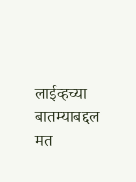लाईव्हच्या बातम्याबद्दल मत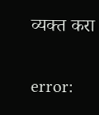व्यक्त करा

error: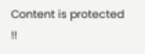Content is protected !!